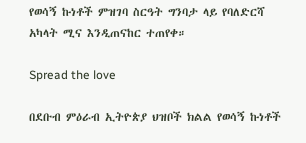የወሳኝ ኩነቶች ምዝገባ ስርዓት ግንባታ ላይ የባለድርሻ አካላት ሚና እንዲጠናከር ተጠየቀ።

Spread the love

በደቡብ ምዕራብ ኢትዮጵያ ህዝቦች ክልል የወሳኝ ኩነቶች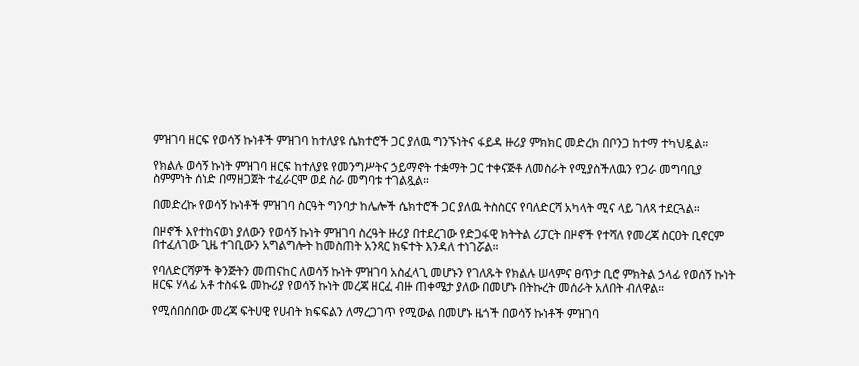ምዝገባ ዘርፍ የወሳኝ ኩነቶች ምዝገባ ከተለያዩ ሴክተሮች ጋር ያለዉ ግንኙነትና ፋይዳ ዙሪያ ምክክር መድረክ በቦንጋ ከተማ ተካህዷል።

የክልሉ ወሳኝ ኩነት ምዝገባ ዘርፍ ከተለያዩ የመንግሥትና ኃይማኖት ተቋማት ጋር ተቀናጅቶ ለመስራት የሚያስችለዉን የጋራ መግባቢያ ስምምነት ሰነድ በማዘጋጀት ተፈራርሞ ወደ ስራ መግባቱ ተገልጿል።

በመድረኩ የወሳኝ ኩነቶች ምዝገባ ስርዓት ግንባታ ከሌሎች ሴክተሮች ጋር ያለዉ ትስስርና የባለድርሻ አካላት ሚና ላይ ገለጻ ተደርጓል።

በዞኖች እየተከናወነ ያለውን የወሳኝ ኩነት ምዝገባ ስረዓት ዙሪያ በተደረገው የድጋፋዊ ክትትል ሪፓርት በዞኖች የተሻለ የመረጃ ስርዐት ቢኖርም በተፈለገው ጊዜ ተገቢውን አግልግሎት ከመስጠት አንጻር ክፍተት እንዳለ ተነገሯል።

የባለድርሻዎች ቅንጅትን መጠናከር ለወሳኝ ኩነት ምዝገባ አስፈላጊ መሆኑን የገለጹት የክልሉ ሠላምና ፀጥታ ቢሮ ምክትል ኃላፊ የወሰኝ ኩነት ዘርፍ ሃላፊ አቶ ተስፋዬ መኩሪያ የወሳኝ ኩነት መረጃ ዘርፈ ብዙ ጠቀሜታ ያለው በመሆኑ በትኩረት መሰራት አለበት ብለዋል።

የሚሰበሰበው መረጃ ፍትሀዊ የሀብት ክፍፍልን ለማረጋገጥ የሚውል በመሆኑ ዜጎች በወሳኝ ኩነቶች ምዝገባ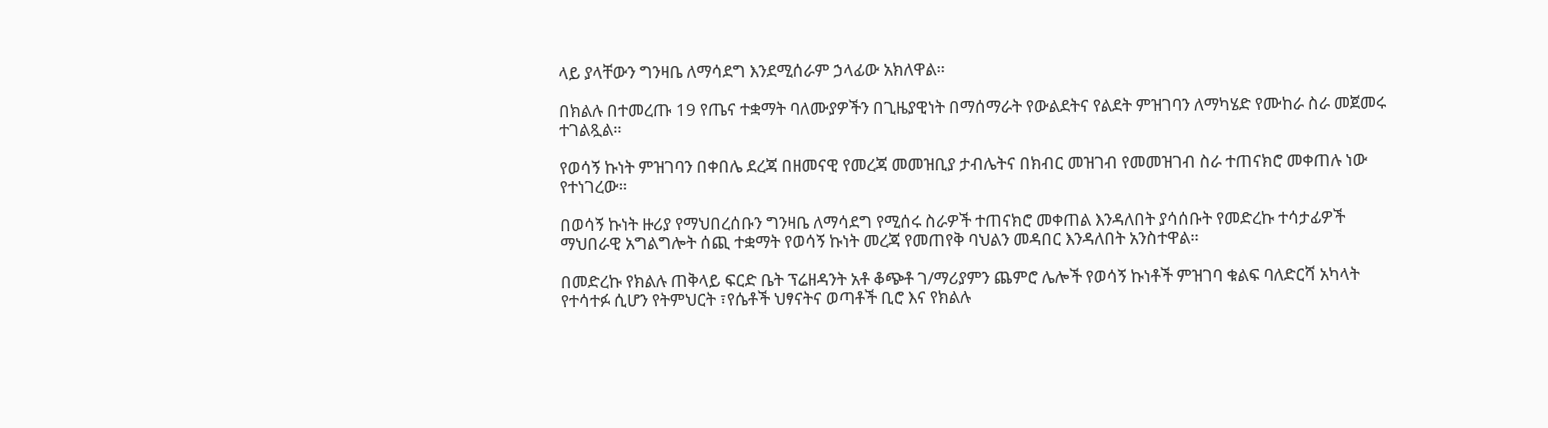ላይ ያላቸውን ግንዛቤ ለማሳደግ እንደሚሰራም ኃላፊው አክለዋል።

በክልሉ በተመረጡ 19 የጤና ተቋማት ባለሙያዎችን በጊዜያዊነት በማሰማራት የውልደትና የልደት ምዝገባን ለማካሄድ የሙከራ ስራ መጀመሩ ተገልጿል።

የወሳኝ ኩነት ምዝገባን በቀበሌ ደረጃ በዘመናዊ የመረጃ መመዝቢያ ታብሌትና በክብር መዝገብ የመመዝገብ ስራ ተጠናክሮ መቀጠሉ ነው የተነገረው።

በወሳኝ ኩነት ዙሪያ የማህበረሰቡን ግንዛቤ ለማሳደግ የሚሰሩ ስራዎች ተጠናክሮ መቀጠል እንዳለበት ያሳሰቡት የመድረኩ ተሳታፊዎች ማህበራዊ አግልግሎት ሰጪ ተቋማት የወሳኝ ኩነት መረጃ የመጠየቅ ባህልን መዳበር እንዳለበት አንስተዋል።

በመድረኩ የክልሉ ጠቅላይ ፍርድ ቤት ፕሬዘዳንት አቶ ቆጭቶ ገ/ማሪያምን ጨምሮ ሌሎች የወሳኝ ኩነቶች ምዝገባ ቁልፍ ባለድርሻ አካላት የተሳተፉ ሲሆን የትምህርት ፣የሴቶች ህፃናትና ወጣቶች ቢሮ እና የክልሉ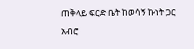ጠቅላይ ፍርድ ቤት ከወሳኝ ኩነት ጋር አብሮ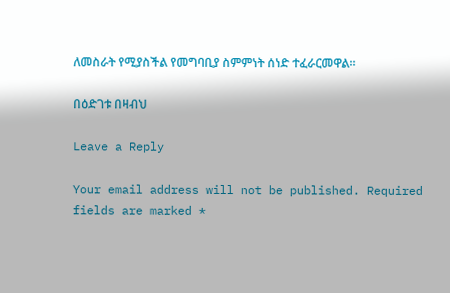ለመስራት የሚያስችል የመግባቢያ ስምምነት ሰነድ ተፈራርመዋል።

በዕድገቱ በዛብህ

Leave a Reply

Your email address will not be published. Required fields are marked *